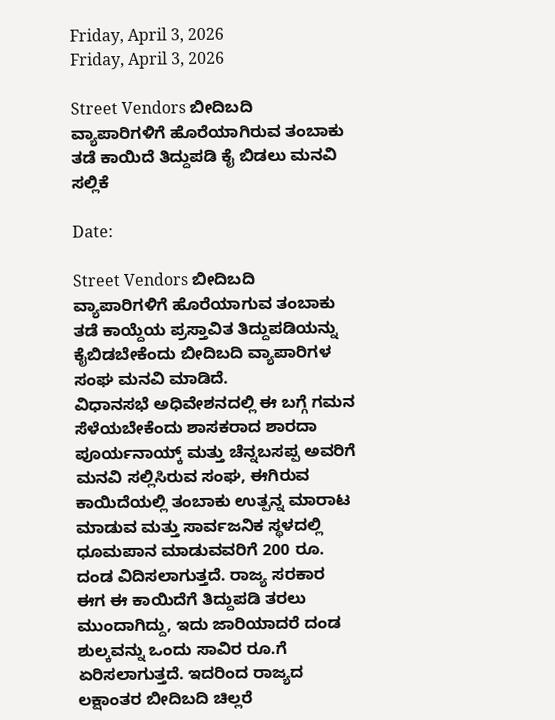Friday, April 3, 2026
Friday, April 3, 2026

Street Vendors ಬೀದಿಬದಿ ವ್ಯಾಪಾರಿಗಳಿಗೆ ಹೊರೆಯಾಗಿರುವ ತಂಬಾಕು ತಡೆ ಕಾಯಿದೆ ತಿದ್ದುಪಡಿ ಕೈ ಬಿಡಲು ಮನವಿ ಸಲ್ಲಿಕೆ

Date:

Street Vendors ಬೀದಿಬದಿ ವ್ಯಾಪಾರಿಗಳಿಗೆ ಹೊರೆಯಾಗುವ ತಂಬಾಕು ತಡೆ ಕಾಯ್ದೆಯ ಪ್ರಸ್ತಾವಿತ ತಿದ್ದುಪಡಿಯನ್ನು ಕೈಬಿಡಬೇಕೆಂದು ಬೀದಿಬದಿ ವ್ಯಾಪಾರಿಗಳ ಸಂಘ ಮನವಿ ಮಾಡಿದೆ.
ವಿಧಾನಸಭೆ ಅಧಿವೇಶನದಲ್ಲಿ ಈ ಬಗ್ಗೆ ಗಮನ ಸೆಳೆಯಬೇಕೆಂದು ಶಾಸಕರಾದ ಶಾರದಾ ಪೂರ್ಯನಾಯ್ಕ್ ಮತ್ತು ಚೆನ್ನಬಸಪ್ಪ ಅವರಿಗೆ ಮನವಿ ಸಲ್ಲಿಸಿರುವ ಸಂಘ, ಈಗಿರುವ ಕಾಯಿದೆಯಲ್ಲಿ ತಂಬಾಕು ಉತ್ಪನ್ನ ಮಾರಾಟ ಮಾಡುವ ಮತ್ತು ಸಾರ್ವಜನಿಕ ಸ್ಥಳದಲ್ಲಿ ಧೂಮಪಾನ ಮಾಡುವವರಿಗೆ 200 ರೂ. ದಂಡ ವಿದಿಸಲಾಗುತ್ತದೆ. ರಾಜ್ಯ ಸರಕಾರ ಈಗ ಈ ಕಾಯಿದೆಗೆ ತಿದ್ದುಪಡಿ ತರಲು ಮುಂದಾಗಿದ್ದು, ಇದು ಜಾರಿಯಾದರೆ ದಂಡ ಶುಲ್ಕವನ್ನು ಒಂದು ಸಾವಿರ ರೂ.ಗೆ ಏರಿಸಲಾಗುತ್ತದೆ. ಇದರಿಂದ ರಾಜ್ಯದ ಲಕ್ಷಾಂತರ ಬೀದಿಬದಿ ಚಿಲ್ಲರೆ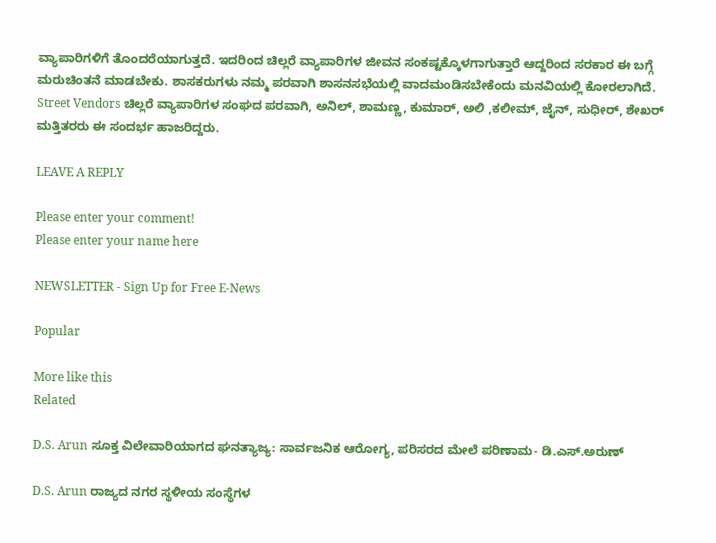ವ್ಯಾಪಾರಿಗಳಿಗೆ ತೊಂದರೆಯಾಗುತ್ತದೆ. ಇದರಿಂದ ಚಿಲ್ಲರೆ ವ್ಯಾಪಾರಿಗಳ ಜೀವನ ಸಂಕಷ್ಟಕ್ಕೊಳಗಾಗುತ್ತಾರೆ ಆದ್ದರಿಂದ ಸರಕಾರ ಈ ಬಗ್ಗೆ ಮರುಚಿಂತನೆ ಮಾಡಬೇಕು. ಶಾಸಕರುಗಳು ನಮ್ಮ ಪರವಾಗಿ ಶಾಸನಸಭೆಯಲ್ಲಿ ವಾದಮಂಡಿಸಬೇಕೆಂದು ಮನವಿಯಲ್ಲಿ ಕೋರಲಾಗಿದೆ.
Street Vendors ಚಿಲ್ಲರೆ ವ್ಯಾಪಾರಿಗಳ ಸಂಘದ ಪರವಾಗಿ, ಅನಿಲ್, ಶಾಮಣ್ಣ, ಕುಮಾರ್, ಅಲಿ ,ಕಲೀಮ್, ಜೈನ್, ಸುಧೀರ್, ಶೇಖರ್ ಮತ್ತಿತರರು ಈ ಸಂದರ್ಭ ಹಾಜರಿದ್ದರು.

LEAVE A REPLY

Please enter your comment!
Please enter your name here

NEWSLETTER - Sign Up for Free E-News

Popular

More like this
Related

D.S. Arun ಸೂಕ್ತ ವಿಲೇವಾರಿಯಾಗದ ಘನತ್ಯಾಜ್ಯ: ಸಾರ್ವಜನಿಕ ಆರೋಗ್ಯ, ಪರಿಸರದ ಮೇಲೆ ಪರಿಣಾಮ- ಡಿ‌.ಎಸ್.ಅರುಣ್

D.S. Arun ರಾಜ್ಯದ ನಗರ ಸ್ಥಳೀಯ ಸಂಸ್ಥೆಗಳ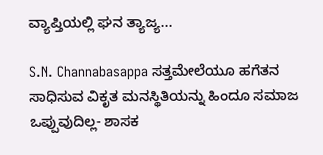ವ್ಯಾಪ್ತಿಯಲ್ಲಿ ಘನ ತ್ಯಾಜ್ಯ...

S.N. Channabasappa ಸತ್ತಮೇಲೆಯೂ ಹಗೆತನ ಸಾಧಿಸುವ ವಿಕೃತ ಮನಸ್ಥಿತಿಯನ್ನು ಹಿಂದೂ ಸಮಾಜ‌ ಒಪ್ಪುವುದಿಲ್ಲ- ಶಾಸಕ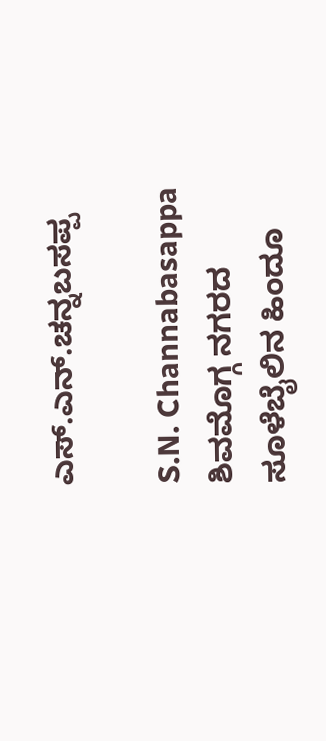ಎಸ್.ಎನ್.ಚನ್ನಬಸಪ್ಪ

S.N. Channabasappa ಶಿವಮೊಗ್ಗ ನಗರದ ಸೂಳೆಬೈಲಿನ ಹಿಂದೂ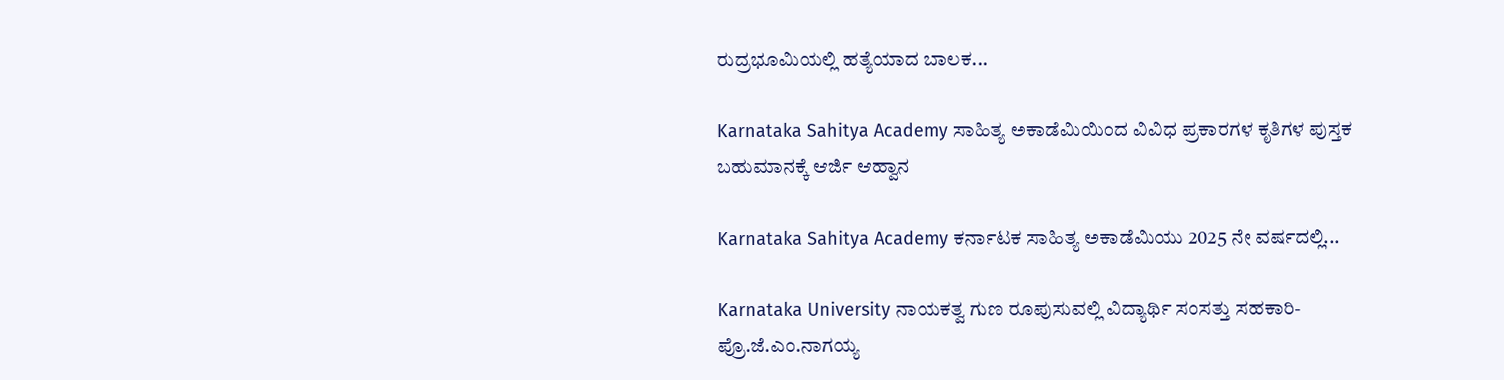ರುದ್ರಭೂಮಿಯಲ್ಲಿ ಹತ್ಯೆಯಾದ ಬಾಲಕ...

Karnataka Sahitya Academy ಸಾಹಿತ್ಯ ಅಕಾಡೆಮಿಯಿಂದ ವಿವಿಧ ಪ್ರಕಾರಗಳ ಕೃತಿಗಳ ಪುಸ್ತಕ ಬಹುಮಾನಕ್ಕೆ ಆರ್ಜಿ ಆಹ್ವಾನ

Karnataka Sahitya Academy ಕರ್ನಾಟಕ ಸಾಹಿತ್ಯ ಅಕಾಡೆಮಿಯು 2025 ನೇ ವರ್ಷದಲ್ಲಿ...

Karnataka University ನಾಯಕತ್ವ ಗುಣ ರೂಪುಸುವಲ್ಲಿ ವಿದ್ಯಾರ್ಥಿ ಸಂಸತ್ತು ಸಹಕಾರಿ-ಪ್ರೊ.ಜೆ.ಎಂ.ನಾಗಯ್ಯ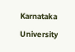Karnataka University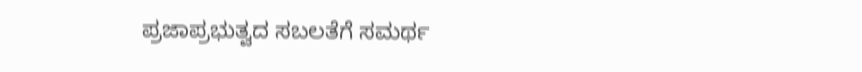ಪ್ರಜಾಪ್ರಭುತ್ವದ ಸಬಲತೆಗೆ ಸಮರ್ಥ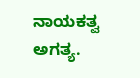ನಾಯಕತ್ವ ಅಗತ್ಯ.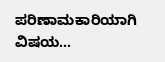ಪರಿಣಾಮಕಾರಿಯಾಗಿ ವಿಷಯ...